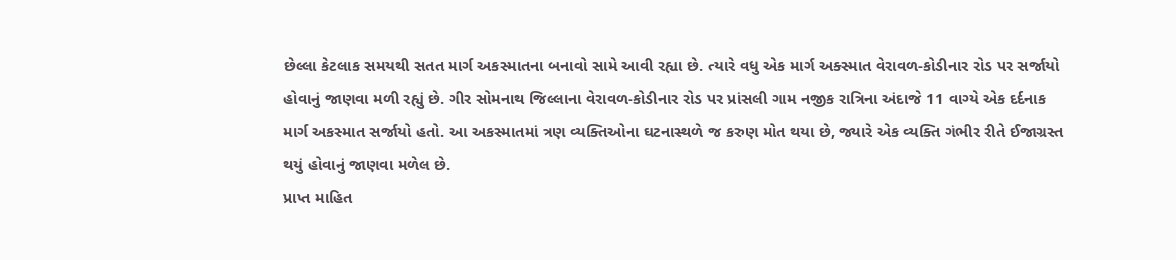છેલ્લા કેટલાક સમયથી સતત માર્ગ અકસ્માતના બનાવો સામે આવી રહ્યા છે. ત્યારે વધુ એક માર્ગ અક્સ્માત વેરાવળ-કોડીનાર રોડ પર સર્જાયો હોવાનું જાણવા મળી રહ્યું છે. ગીર સોમનાથ જિલ્લાના વેરાવળ-કોડીનાર રોડ પર પ્રાંસલી ગામ નજીક રાત્રિના અંદાજે 11 વાગ્યે એક દર્દનાક માર્ગ અકસ્માત સર્જાયો હતો. આ અકસ્માતમાં ત્રણ વ્યક્તિઓના ઘટનાસ્થળે જ કરુણ મોત થયા છે, જ્યારે એક વ્યક્તિ ગંભીર રીતે ઈજાગ્રસ્ત થયું હોવાનું જાણવા મળેલ છે.
પ્રાપ્ત માહિત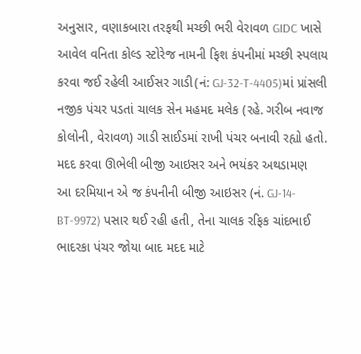અનુસાર, વણાકબારા તરફથી મચ્છી ભરી વેરાવળ GIDC ખાસે આવેલ વનિતા કોલ્ડ સ્ટોરેજ નામની ફિશ કંપનીમાં મચ્છી સ્પલાય કરવા જઈ રહેલી આઈસર ગાડી(નં: GJ-32-T-4405)માં પ્રાંસલી નજીક પંચર પડતાં ચાલક સેન મહમદ મલેક (રહે. ગરીબ નવાજ કોલોની, વેરાવળ) ગાડી સાઈડમાં રાખી પંચર બનાવી રહ્યો હતો.
મદદ કરવા ઊભેલી બીજી આઇસર અને ભયંકર અથડામણ
આ દરમિયાન એ જ કંપનીની બીજી આઇસર (નં. GJ-14-BT-9972) પસાર થઈ રહી હતી, તેના ચાલક રફિક ચાંદભાઈ ભાદરકા પંચર જોયા બાદ મદદ માટે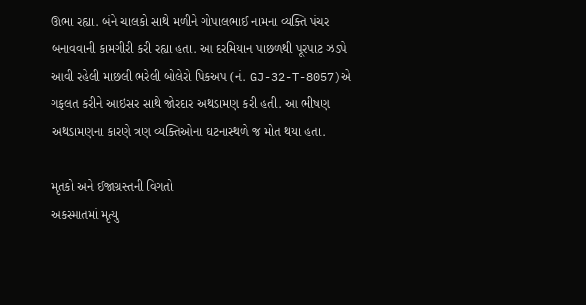ઊભા રહ્યા. બંને ચાલકો સાથે મળીને ગોપાલભાઈ નામના વ્યક્તિ પંચર બનાવવાની કામગીરી કરી રહ્યા હતા. આ દરમિયાન પાછળથી પૂરપાટ ઝડપે આવી રહેલી માછલી ભરેલી બોલેરો પિકઅપ (નં. GJ-32-T-8057)એ ગફલત કરીને આઇસર સાથે જોરદાર અથડામણ કરી હતી. આ ભીષણ અથડામણના કારણે ત્રણ વ્યક્તિઓના ઘટનાસ્થળે જ મોત થયા હતા.

મૃતકો અને ઈજાગ્રસ્તની વિગતો
અકસ્માતમાં મૃત્યુ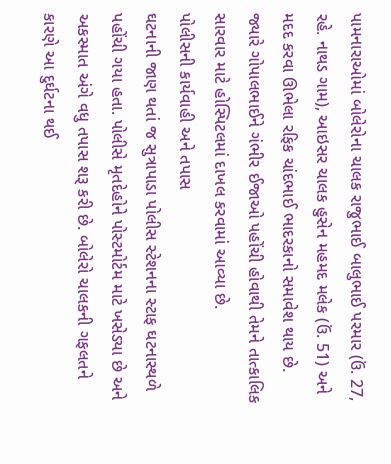પામનારાઓમાં બોલેરોના ચાલક રાજુભાઈ બાલુભાઈ પરમાર (ઉં. 27, રહે. નાથડ ગામ), આઇસર ચાલક હુસેન મહમદ મલેક (ઉં. 51) અને મદદ કરવા ઊભેલા રફિક ચાંદભાઈ ભાદરકાનો સમાવેશ થાય છે. જ્યારે ગોપાલભાઈને ગંભીર ઈજાઓ પહોંચી હોવાથી તેમને તાત્કાલિક સારવાર માટે હોસ્પિટલમાં દાખલ કરવામાં આવ્યા છે.
પોલીસની કાર્યવાહી અને તપાસ
ઘટનાની જાણ થતાં જ સુત્રાપાડા પોલીસ સ્ટેશનના સ્ટાફ ઘટનાસ્થળે પહોંચી ગયા હતા. પોલીસે મૃતદેહોને પોસ્ટમોર્ટમ માટે ખસેડ્યા છે અને અકસ્માત અંગે વધુ તપાસ શરૂ કરી છે. બોલેરો ચાલકની ગફલતને કારણે આ દુર્ઘટના થઈ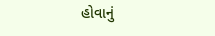હોવાનું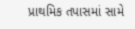પ્રાથમિક તપાસમાં સામે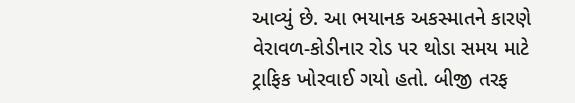આવ્યું છે. આ ભયાનક અકસ્માતને કારણે વેરાવળ-કોડીનાર રોડ પર થોડા સમય માટે ટ્રાફિક ખોરવાઈ ગયો હતો. બીજી તરફ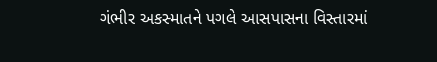ગંભીર અકસ્માતને પગલે આસપાસના વિસ્તારમાં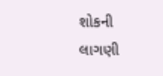શોકની લાગણી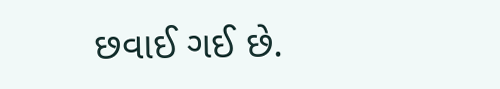છવાઈ ગઈ છે.